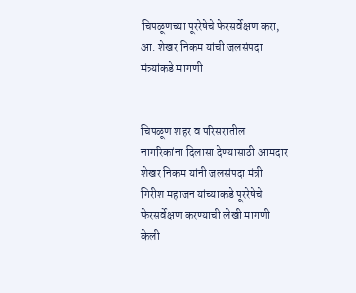चिपळूणच्या पूररेषेचे फेरसर्वेक्षण करा, आ. शेखर निकम यांची जलसंपदा मंत्र्यांकडे मागणी


चिपळूण शहर व परिसरातील नागरिकांना दिलासा देण्यासाठी आमदार शेखर निकम यांनी जलसंपदा मंत्री गिरीश महाजन यांच्याकडे पूररेषेचे फेरसर्वेक्षण करण्याची लेखी मागणी केली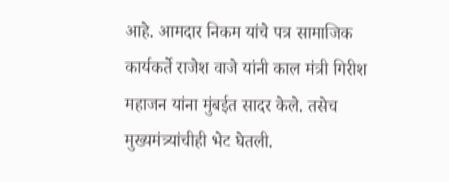आहे. आमदार निकम यांचे पत्र सामाजिक कार्यकर्ते राजेश वाजे यांनी काल मंत्री गिरीश महाजन यांना मुंबईत सादर केले. तसेच मुख्यमंत्र्यांचीही भेट घेतली.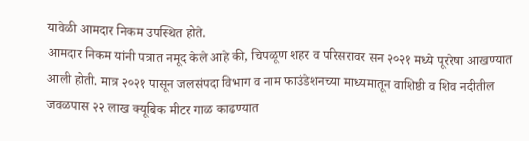यावेळी आमदार निकम उपस्थित होते.
आमदार निकम यांनी पत्रात नमूद केले आहे की, चिपळूण शहर व परिसरावर सन २०२१ मध्ये पूररेषा आखण्यात आली होती. मात्र २०२१ पासून जलसंपदा विभाग व नाम फाउंडेशनच्या माध्यमातून वाशिष्ठी व शिव नदीतील जवळपास २२ लाख क्यूबिक मीटर गाळ काढण्यात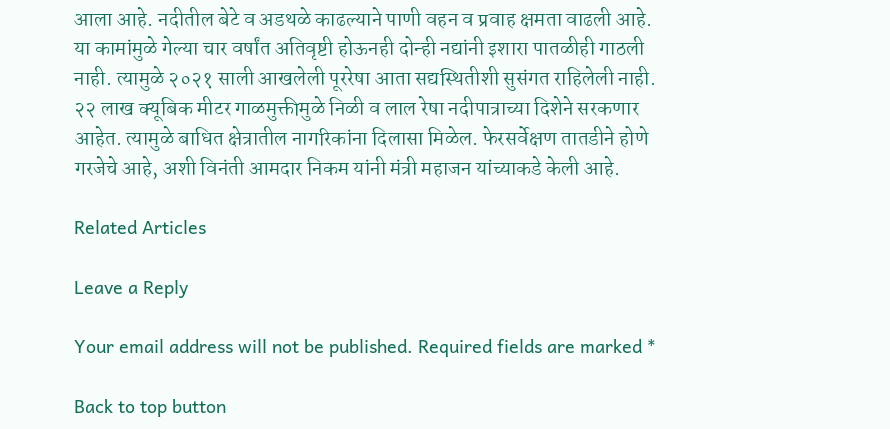आला आहे. नदीतील बेटे व अडथळे काढल्याने पाणी वहन व प्रवाह क्षमता वाढली आहे. या कामांमुळे गेल्या चार वर्षांत अतिवृष्टी होऊनही दोन्ही नद्यांनी इशारा पातळीही गाठली नाही. त्यामुळे २०२१ साली आखलेली पूररेषा आता सद्यस्थितीशी सुसंगत राहिलेली नाही. २२ लाख क्यूबिक मीटर गाळमुक्तीमुळे निळी व लाल रेषा नदीपात्राच्या दिशेने सरकणार आहेत. त्यामुळे बाधित क्षेत्रातील नागरिकांना दिलासा मिळेल. फेरसर्वेक्षण तातडीने होणे गरजेचे आहे, अशी विनंती आमदार निकम यांनी मंत्री महाजन यांच्याकडे केली आहे.

Related Articles

Leave a Reply

Your email address will not be published. Required fields are marked *

Back to top button